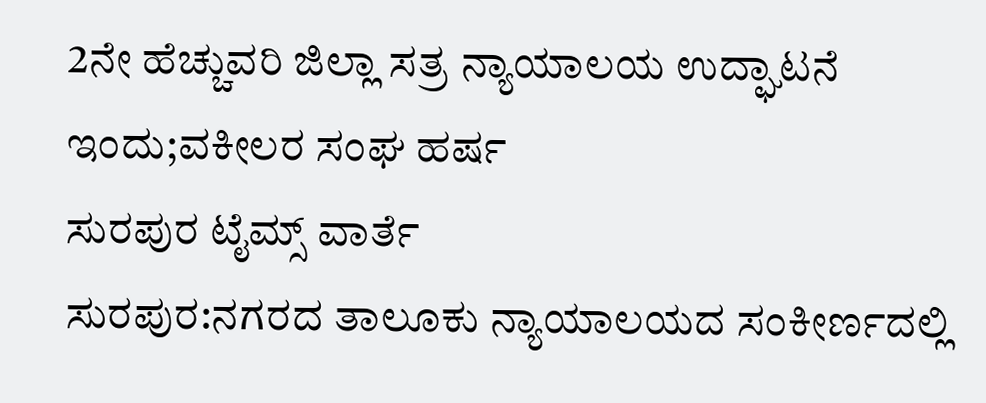2ನೇ ಹೆಚ್ಚುವರಿ ಜಿಲ್ಲಾ ಸತ್ರ ನ್ಯಾಯಾಲಯ ಉದ್ಘಾಟನೆ ಇಂದು;ವಕೀಲರ ಸಂಘ ಹರ್ಷ
ಸುರಪುರ ಟೈಮ್ಸ್ ವಾರ್ತೆ
ಸುರಪುರ:ನಗರದ ತಾಲೂಕು ನ್ಯಾಯಾಲಯದ ಸಂಕೀರ್ಣದಲ್ಲಿ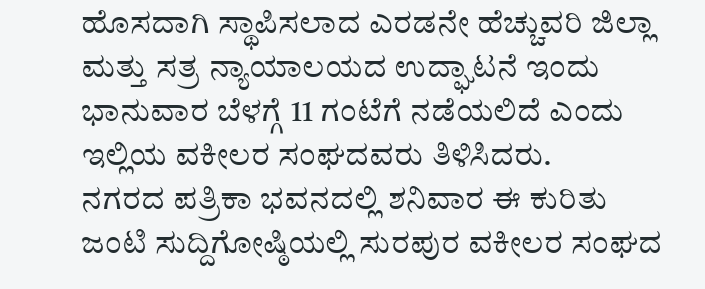ಹೊಸದಾಗಿ ಸ್ಥಾಪಿಸಲಾದ ಎರಡನೇ ಹೆಚ್ಚುವರಿ ಜಿಲ್ಲಾ ಮತ್ತು ಸತ್ರ ನ್ಯಾಯಾಲಯದ ಉದ್ಘಾಟನೆ ಇಂದು ಭಾನುವಾರ ಬೆಳಗ್ಗೆ 11 ಗಂಟೆಗೆ ನಡೆಯಲಿದೆ ಎಂದು ಇಲ್ಲಿಯ ವಕೀಲರ ಸಂಘದವರು ತಿಳಿಸಿದರು.
ನಗರದ ಪತ್ರಿಕಾ ಭವನದಲ್ಲಿ ಶನಿವಾರ ಈ ಕುರಿತು ಜಂಟಿ ಸುದ್ದಿಗೋಷ್ಠಿಯಲ್ಲಿ ಸುರಪುರ ವಕೀಲರ ಸಂಘದ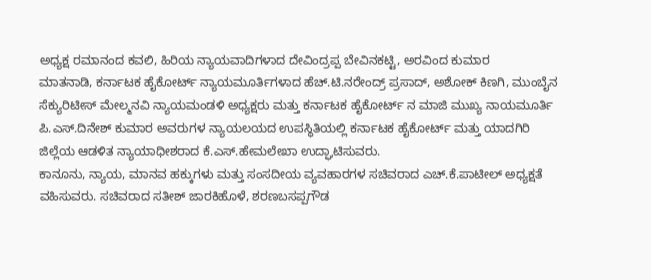ಅಧ್ಯಕ್ಷ ರಮಾನಂದ ಕವಲಿ, ಹಿರಿಯ ನ್ಯಾಯವಾದಿಗಳಾದ ದೇವಿಂದ್ರಪ್ಪ ಬೇವಿನಕಟ್ಟಿ, ಅರವಿಂದ ಕುಮಾರ
ಮಾತನಾಡಿ, ಕರ್ನಾಟಕ ಹೈಕೋರ್ಟ್ ನ್ಯಾಯಮೂರ್ತಿಗಳಾದ ಹೆಚ್.ಟಿ.ನರೇಂದ್ರ್ ಪ್ರಸಾದ್, ಅಶೋಕ್ ಕಿಣಗಿ, ಮುಂಬೈನ ಸೆಕ್ಯುರಿಟೀಸ್ ಮೇಲ್ಮನವಿ ನ್ಯಾಯಮಂಡಳಿ ಅಧ್ಯಕ್ಷರು ಮತ್ತು ಕರ್ನಾಟಕ ಹೈಕೋರ್ಟ್ ನ ಮಾಜಿ ಮುಖ್ಯ ನಾಯಮೂರ್ತಿ ಪಿ.ಎಸ್.ದಿನೇಶ್ ಕುಮಾರ ಅವರುಗಳ ನ್ಯಾಯಲಯದ ಉಪಸ್ಥಿತಿಯಲ್ಲಿ ಕರ್ನಾಟಕ ಹೈಕೋರ್ಟ್ ಮತ್ತು ಯಾದಗಿರಿ ಜಿಲ್ಲೆಯ ಆಡಳಿತ ನ್ಯಾಯಾಧೀಶರಾದ ಕೆ.ಎಸ್.ಹೇಮಲೇಖಾ ಉದ್ಘಾಟಿಸುವರು.
ಕಾನೂನು, ನ್ಯಾಯ, ಮಾನವ ಹಕ್ಕುಗಳು ಮತ್ತು ಸಂಸದೀಯ ವ್ಯವಹಾರಗಳ ಸಚಿವರಾದ ಎಚ್.ಕೆ.ಪಾಟೀಲ್ ಅಧ್ಯಕ್ಷತೆ ವಹಿಸುವರು. ಸಚಿವರಾದ ಸತೀಶ್ ಜಾರಕಿಹೊಳೆ, ಶರಣಬಸಪ್ಪಗೌಡ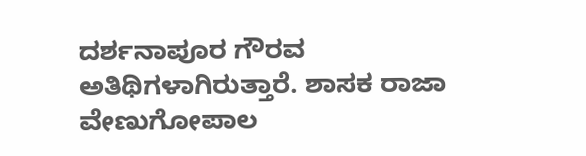ದರ್ಶನಾಪೂರ ಗೌರವ ಅತಿಥಿಗಳಾಗಿರುತ್ತಾರೆ. ಶಾಸಕ ರಾಜಾ ವೇಣುಗೋಪಾಲ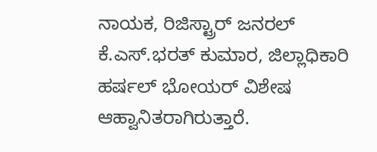ನಾಯಕ, ರಿಜಿಸ್ಟ್ರಾರ್ ಜನರಲ್ ಕೆ.ಎಸ್.ಭರತ್ ಕುಮಾರ, ಜಿಲ್ಲಾಧಿಕಾರಿ ಹರ್ಷಲ್ ಭೋಯರ್ ವಿಶೇಷ ಆಹ್ವಾನಿತರಾಗಿರುತ್ತಾರೆ.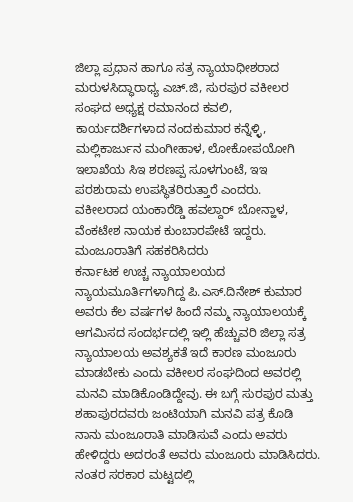ಜಿಲ್ಲಾ ಪ್ರಧಾನ ಹಾಗೂ ಸತ್ರ ನ್ಯಾಯಾಧೀಶರಾದ ಮರುಳಸಿದ್ಧಾರಾಧ್ಯ ಎಚ್.ಜಿ, ಸುರಪುರ ವಕೀಲರ ಸಂಘದ ಅಧ್ಯಕ್ಷ ರಮಾನಂದ ಕವಲಿ, ಕಾರ್ಯದರ್ಶಿಗಳಾದ ನಂದಕುಮಾರ ಕನ್ನೆಳ್ಳಿ, ಮಲ್ಲಿಕಾರ್ಜುನ ಮಂಗೀಹಾಳ, ಲೋಕೋಪಯೋಗಿ ಇಲಾಖೆಯ ಸಿಇ ಶರಣಪ್ಪ ಸೂಳಗುಂಟೆ, ಇಇ ಪರಶುರಾಮ ಉಪಸ್ಥಿತರಿರುತ್ತಾರೆ ಎಂದರು.
ವಕೀಲರಾದ ಯಂಕಾರೆಡ್ಡಿ ಹವಲ್ದಾರ್ ಬೋನ್ಹಾಳ, ವೆಂಕಟೇಶ ನಾಯಕ ಕುಂಬಾರಪೇಟೆ ಇದ್ದರು.
ಮಂಜೂರಾತಿಗೆ ಸಹಕರಿಸಿದರು
ಕರ್ನಾಟಕ ಉಚ್ಚ ನ್ಯಾಯಾಲಯದ ನ್ಯಾಯಮೂರ್ತಿಗಳಾಗಿದ್ದ ಪಿ.ಎಸ್.ದಿನೇಶ್ ಕುಮಾರ ಅವರು ಕೆಲ ವರ್ಷಗಳ ಹಿಂದೆ ನಮ್ಮ ನ್ಯಾಯಾಲಯಕ್ಕೆ ಆಗಮಿಸದ ಸಂದರ್ಭದಲ್ಲಿ ಇಲ್ಲಿ ಹೆಚ್ಚುವರಿ ಜಿಲ್ಲಾ ಸತ್ರ ನ್ಯಾಯಾಲಯ ಅವಶ್ಯಕತೆ ಇದೆ ಕಾರಣ ಮಂಜೂರು ಮಾಡಬೇಕು ಎಂದು ವಕೀಲರ ಸಂಘದಿಂದ ಅವರಲ್ಲಿ ಮನವಿ ಮಾಡಿಕೊಂಡಿದ್ದೇವು. ಈ ಬಗ್ಗೆ ಸುರಪುರ ಮತ್ತು ಶಹಾಪುರದವರು ಜಂಟಿಯಾಗಿ ಮನವಿ ಪತ್ರ ಕೊಡಿ ನಾನು ಮಂಜೂರಾತಿ ಮಾಡಿಸುವೆ ಎಂದು ಅವರು ಹೇಳಿದ್ದರು ಅದರಂತೆ ಅವರು ಮಂಜೂರು ಮಾಡಿಸಿದರು. ನಂತರ ಸರಕಾರ ಮಟ್ಟದಲ್ಲಿ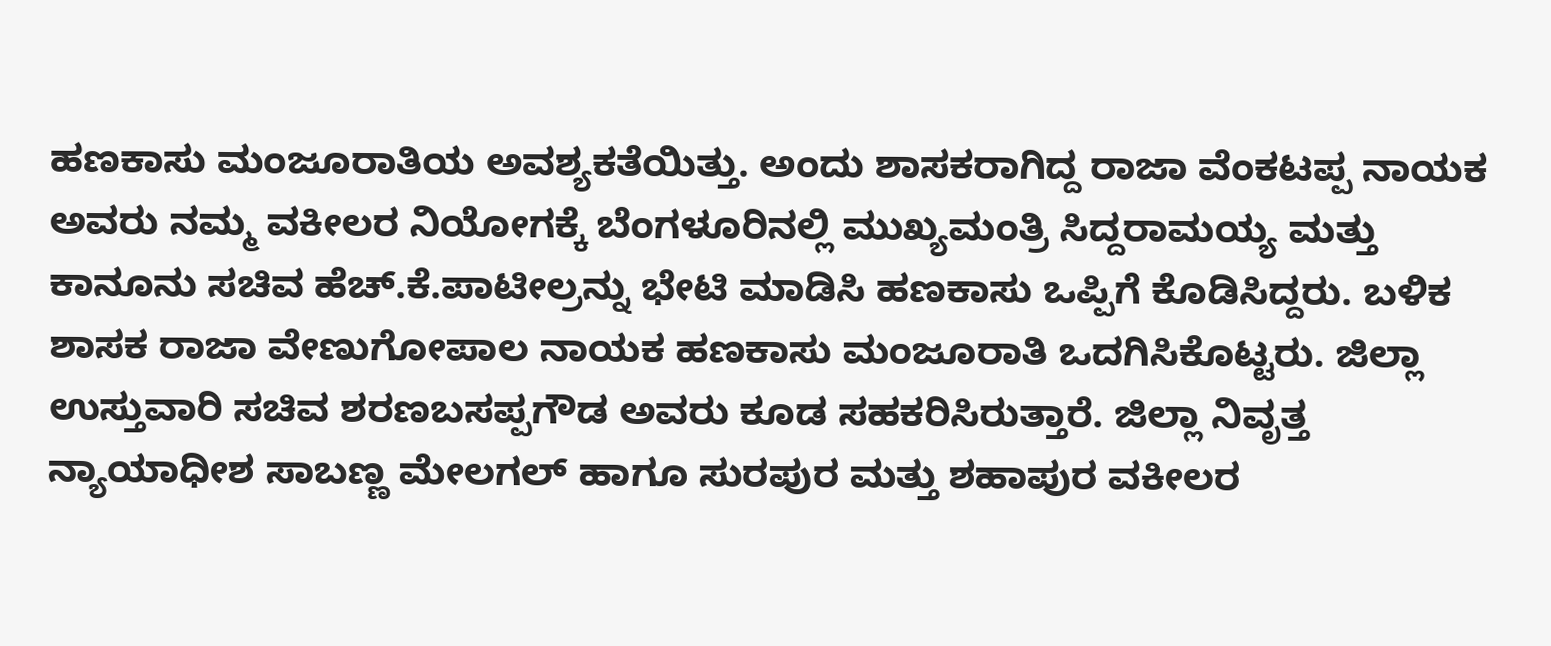ಹಣಕಾಸು ಮಂಜೂರಾತಿಯ ಅವಶ್ಯಕತೆಯಿತ್ತು. ಅಂದು ಶಾಸಕರಾಗಿದ್ದ ರಾಜಾ ವೆಂಕಟಪ್ಪ ನಾಯಕ ಅವರು ನಮ್ಮ ವಕೀಲರ ನಿಯೋಗಕ್ಕೆ ಬೆಂಗಳೂರಿನಲ್ಲಿ ಮುಖ್ಯಮಂತ್ರಿ ಸಿದ್ದರಾಮಯ್ಯ ಮತ್ತು ಕಾನೂನು ಸಚಿವ ಹೆಚ್.ಕೆ.ಪಾಟೀಲ್ರನ್ನು ಭೇಟಿ ಮಾಡಿಸಿ ಹಣಕಾಸು ಒಪ್ಪಿಗೆ ಕೊಡಿಸಿದ್ದರು. ಬಳಿಕ ಶಾಸಕ ರಾಜಾ ವೇಣುಗೋಪಾಲ ನಾಯಕ ಹಣಕಾಸು ಮಂಜೂರಾತಿ ಒದಗಿಸಿಕೊಟ್ಟರು. ಜಿಲ್ಲಾ ಉಸ್ತುವಾರಿ ಸಚಿವ ಶರಣಬಸಪ್ಪಗೌಡ ಅವರು ಕೂಡ ಸಹಕರಿಸಿರುತ್ತಾರೆ. ಜಿಲ್ಲಾ ನಿವೃತ್ತ ನ್ಯಾಯಾಧೀಶ ಸಾಬಣ್ಣ ಮೇಲಗಲ್ ಹಾಗೂ ಸುರಪುರ ಮತ್ತು ಶಹಾಪುರ ವಕೀಲರ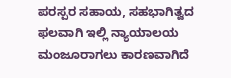ಪರಸ್ಪರ ಸಹಾಯ, ಸಹಭಾಗಿತ್ವದ ಫಲವಾಗಿ ಇಲ್ಲಿ ನ್ಯಾಯಾಲಯ ಮಂಜೂರಾಗಲು ಕಾರಣವಾಗಿದೆ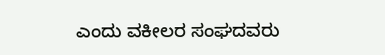ಎಂದು ವಕೀಲರ ಸಂಘದವರು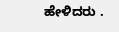ಹೇಳಿದರು .